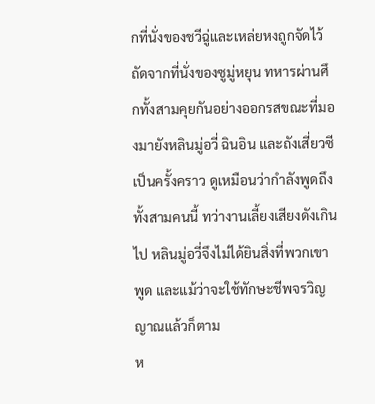กที่นั่งของชวีฉู่และเหล่ยหงถูกจัดไว้ถัดจากที่นั่งของซูมู่หยุน ทหารผ่านศึกทั้งสามคุยกันอย่างออกรสขณะที่มองมายังหลินมู่อวี่ ฉินอิน และถังเสี่ยวซีเป็นครั้งคราว ดูเหมือนว่ากำลังพูดถึงทั้งสามคนนี้ ทว่างานเลี้ยงเสียงดังเกินไป หลินมู่อวี่จึงไม่ได้ยินสิ่งที่พวกเขาพูด และแม้ว่าจะใช้ทักษะชีพจรวิญญาณแล้วก็ตาม
ห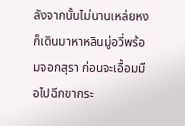ลังจากนั้นไม่นานเหล่ยหงก็เดินมาหาหลินมู่อวี่พร้อมจอกสุรา ก่อนจะเอื้อมมือไปฉีกขากระ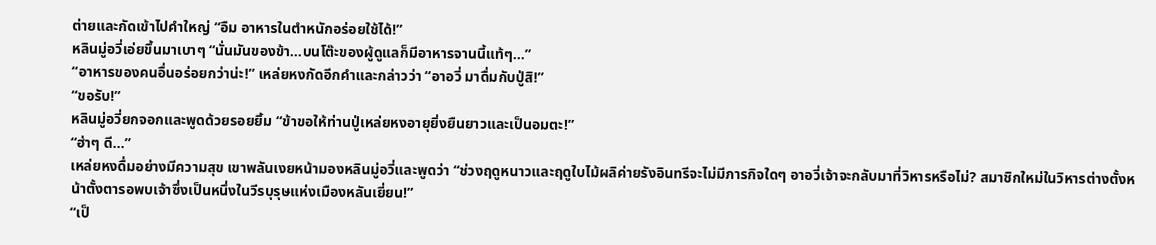ต่ายและกัดเข้าไปคำใหญ่ “อืม อาหารในตำหนักอร่อยใช้ได้!”
หลินมู่อวี่เอ่ยขึ้นมาเบาๆ “นั่นมันของข้า…บนโต๊ะของผู้ดูแลก็มีอาหารจานนี้แท้ๆ…”
“อาหารของคนอื่นอร่อยกว่าน่ะ!” เหล่ยหงกัดอีกคำและกล่าวว่า “อาอวี่ มาดื่มกับปู่สิ!”
“ขอรับ!”
หลินมู่อวี่ยกจอกและพูดด้วยรอยยิ้ม “ข้าขอให้ท่านปู่เหล่ยหงอายุยิ่งยืนยาวและเป็นอมตะ!”
“ฮ่าๆ ดี…”
เหล่ยหงดื่มอย่างมีความสุข เขาพลันเงยหน้ามองหลินมู่อวี่และพูดว่า “ช่วงฤดูหนาวและฤดูใบไม้ผลิค่ายรังอินทรีจะไม่มีภารกิจใดๆ อาอวี่เจ้าจะกลับมาที่วิหารหรือไม่? สมาชิกใหม่ในวิหารต่างตั้งหน้าตั้งตารอพบเจ้าซึ่งเป็นหนึ่งในวีรบุรุษแห่งเมืองหลันเยี่ยน!”
“เป็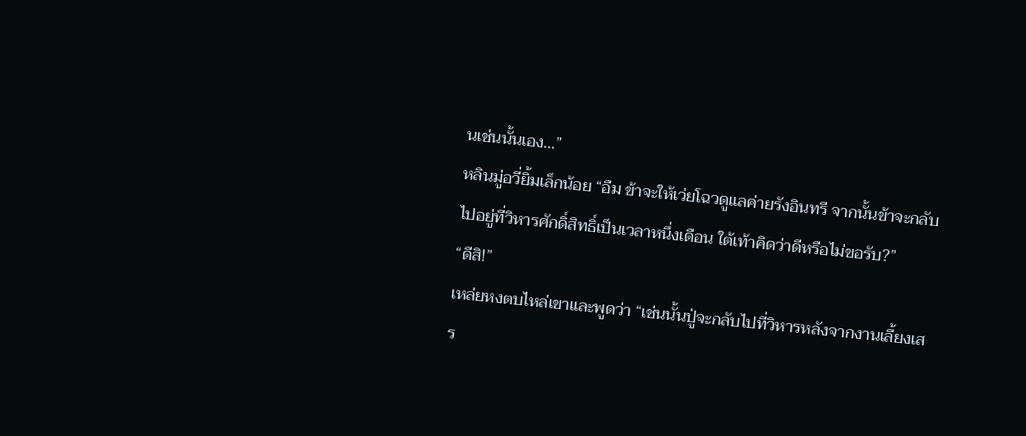นเช่นนั้นเอง…”
หลินมู่อวี่ยิ้มเล็กน้อย “อืม ข้าจะให้เว่ยโฉวดูแลค่ายรังอินทรี จากนั้นข้าจะกลับไปอยู่ที่วิหารศักดิ์สิทธิ์เป็นเวลาหนึ่งเดือน ใต้เท้าคิดว่าดีหรือไม่ขอรับ?”
“ดีสิ!”
เหล่ยหงตบไหล่เขาและพูดว่า “เช่นนั้นปู่จะกลับไปที่วิหารหลังจากงานเลี้ยงเสร